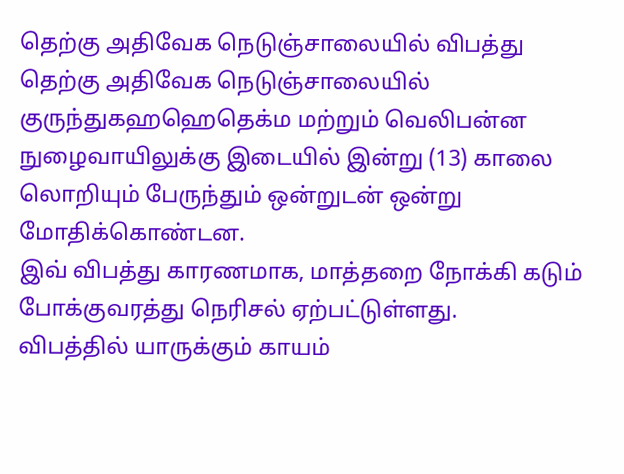தெற்கு அதிவேக நெடுஞ்சாலையில் விபத்து
தெற்கு அதிவேக நெடுஞ்சாலையில் குருந்துகஹஹெதெக்ம மற்றும் வெலிபன்ன நுழைவாயிலுக்கு இடையில் இன்று (13) காலை லொறியும் பேருந்தும் ஒன்றுடன் ஒன்று மோதிக்கொண்டன.
இவ் விபத்து காரணமாக, மாத்தறை நோக்கி கடும் போக்குவரத்து நெரிசல் ஏற்பட்டுள்ளது.
விபத்தில் யாருக்கும் காயம்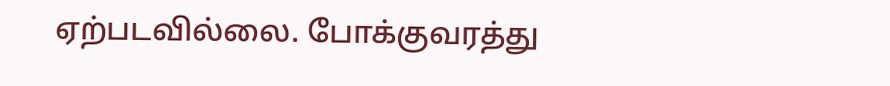ஏற்படவில்லை. போக்குவரத்து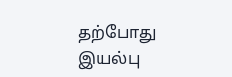தற்போது இயல்பு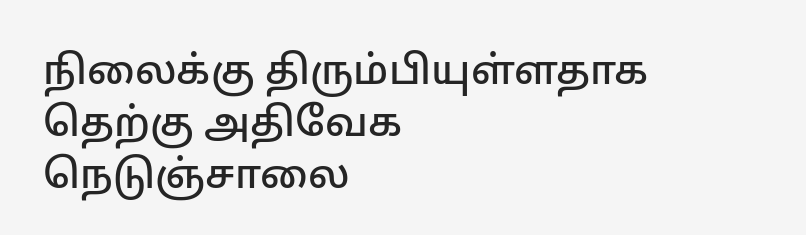நிலைக்கு திரும்பியுள்ளதாக தெற்கு அதிவேக நெடுஞ்சாலை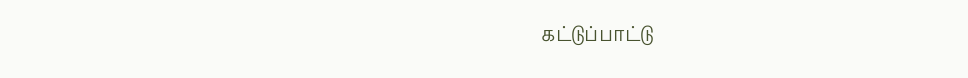கட்டுப்பாட்டு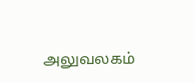அலுவலகம்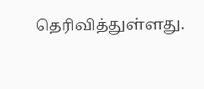தெரிவித்துள்ளது.